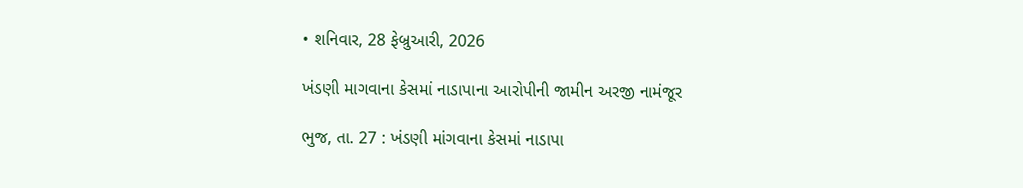• શનિવાર, 28 ફેબ્રુઆરી, 2026

ખંડણી માગવાના કેસમાં નાડાપાના આરોપીની જામીન અરજી નામંજૂર

ભુજ, તા. 27 : ખંડણી માંગવાના કેસમાં નાડાપા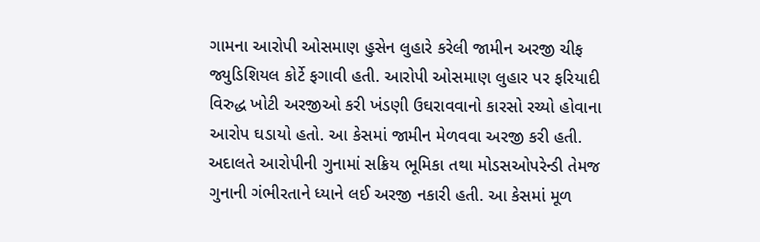ગામના આરોપી ઓસમાણ હુસેન લુહારે કરેલી જામીન અરજી ચીફ જ્યુડિશિયલ કોર્ટે ફગાવી હતી. આરોપી ઓસમાણ લુહાર પર ફરિયાદી વિરુદ્ધ ખોટી અરજીઓ કરી ખંડણી ઉઘરાવવાનો કારસો રચ્યો હોવાના આરોપ ઘડાયો હતો. આ કેસમાં જામીન મેળવવા અરજી કરી હતી. અદાલતે આરોપીની ગુનામાં સક્રિય ભૂમિકા તથા મોડસઓપરેન્ડી તેમજ ગુનાની ગંભીરતાને ધ્યાને લઈ અરજી નકારી હતી. આ કેસમાં મૂળ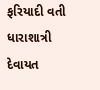ફરિયાદી વતી ધારાશાત્રી દેવાયત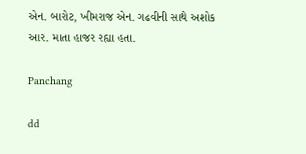એન. બારોટ, ખીમરાજ એન. ગઢવીની સાથે અશોક આર. માતા હાજર રહ્યા હતા.

Panchang

dd